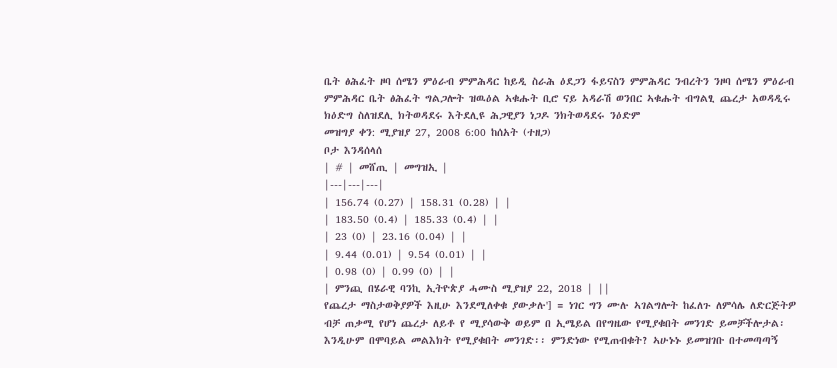ቤት ፅሕፈት ዞባ ሰሜን ምዕራብ ምምሕዳር ከይዲ ስራሕ ዕደጋን ፋይናስን ምምሕዳር ንብረትን ንዞባ ሰሜን ምዕራብ ምምሕዳር ቤት ፅሕፈት ግልጋሎት ዝዉዕል ኣቁሑት ቢሮ ናይ አዳራሽ ወንበር ኣቁሑት ብግልፂ ጨረታ አወዳዲሩ ክዕድግ ስለዝደሊ ክትወዳደሩ እትደሊዩ ሕጋዊያን ነጋዶ ንክትወዳደሩ ንዕድም
መዝግያ ቀን: ሚያዝያ 27, 2008 6:00 ከሰአት (ተዘጋ)
ቦታ እንዳሰላሰ
| # | መሸጢ | መግዝኢ |
|---|---|---|
| 156.74 (0.27) | 158.31 (0.28) | |
| 183.50 (0.4) | 185.33 (0.4) | |
| 23 (0) | 23.16 (0.04) | |
| 9.44 (0.01) | 9.54 (0.01) | |
| 0.98 (0) | 0.99 (0) | |
| ምንጪ በሄራዊ ባንኪ ኢትዮጵያ ሓሙስ ሚያዝያ 22, 2018 | ||
የጨረታ ማስታወቅያዎች እዚሁ እንደሚለቀቁ ያውቃሉ'] = ነገር ግን ሙሉ ኣገልግሎት ከፈለጉ ለምሳሌ ለድርጅትዎ ብቻ ጠቃሚ የሆነ ጨረታ ለይቶ የ ሚያሳውቅ ወይም በ ኢሜይል በየግዜው የሚያቁበት መንገድ ይመቻችሎታል፡ እንዲሁም በሞባይል መልእክት የሚያቁበት መንገድ፡፡ ምንድነው የሚጠብቁት? ኣሁኑኑ ይመዝገቡ በተመጣጣኝ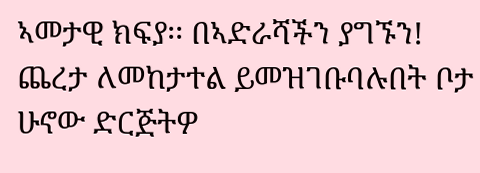ኣመታዊ ክፍያ፡፡ በኣድራሻችን ያግኙን!
ጨረታ ለመከታተል ይመዝገቡባሉበት ቦታ ሁኖው ድርጅትዎ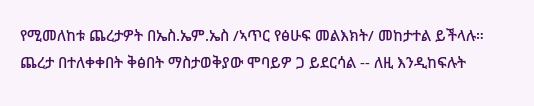የሚመለከቱ ጨረታዎት በኤስ.ኤም.ኤስ /ኣጥር የፅሁፍ መልእክት/ መከታተል ይችላሉ።
ጨረታ በተለቀቀበት ቅፅበት ማስታወቅያው ሞባይዎ ጋ ይደርሳል -- ለዚ እንዲከፍሉት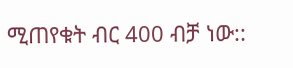ሚጠየቁት ብር 400 ብቻ ነው::